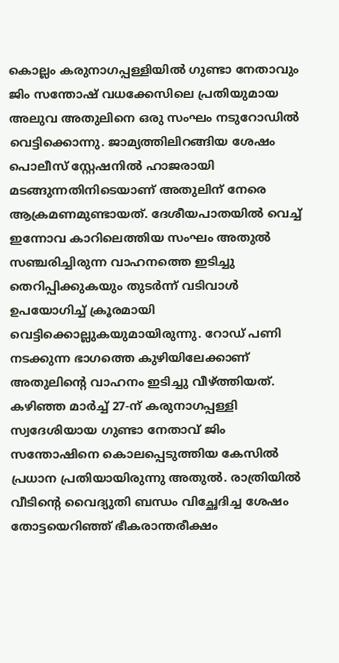കൊല്ലം കരുനാഗപ്പള്ളിയിൽ ഗുണ്ടാ നേതാവും ജിം സന്തോഷ് വധക്കേസിലെ പ്രതിയുമായ അലുവ അതുലിനെ ഒരു സംഘം നടുറോഡിൽ വെട്ടിക്കൊന്നു. ജാമ്യത്തിലിറങ്ങിയ ശേഷം പൊലീസ് സ്റ്റേഷനിൽ ഹാജരായി മടങ്ങുന്നതിനിടെയാണ് അതുലിന് നേരെ ആക്രമണമുണ്ടായത്. ദേശീയപാതയിൽ വെച്ച് ഇന്നോവ കാറിലെത്തിയ സംഘം അതുൽ സഞ്ചരിച്ചിരുന്ന വാഹനത്തെ ഇടിച്ചു തെറിപ്പിക്കുകയും തുടർന്ന് വടിവാൾ ഉപയോഗിച്ച് ക്രൂരമായി വെട്ടിക്കൊല്ലുകയുമായിരുന്നു. റോഡ് പണി നടക്കുന്ന ഭാഗത്തെ കുഴിയിലേക്കാണ് അതുലിന്റെ വാഹനം ഇടിച്ചു വീഴ്ത്തിയത്.
കഴിഞ്ഞ മാർച്ച് 27-ന് കരുനാഗപ്പള്ളി സ്വദേശിയായ ഗുണ്ടാ നേതാവ് ജിം സന്തോഷിനെ കൊലപ്പെടുത്തിയ കേസിൽ പ്രധാന പ്രതിയായിരുന്നു അതുൽ. രാത്രിയിൽ വീടിന്റെ വൈദ്യുതി ബന്ധം വിച്ഛേദിച്ച ശേഷം തോട്ടയെറിഞ്ഞ് ഭീകരാന്തരീക്ഷം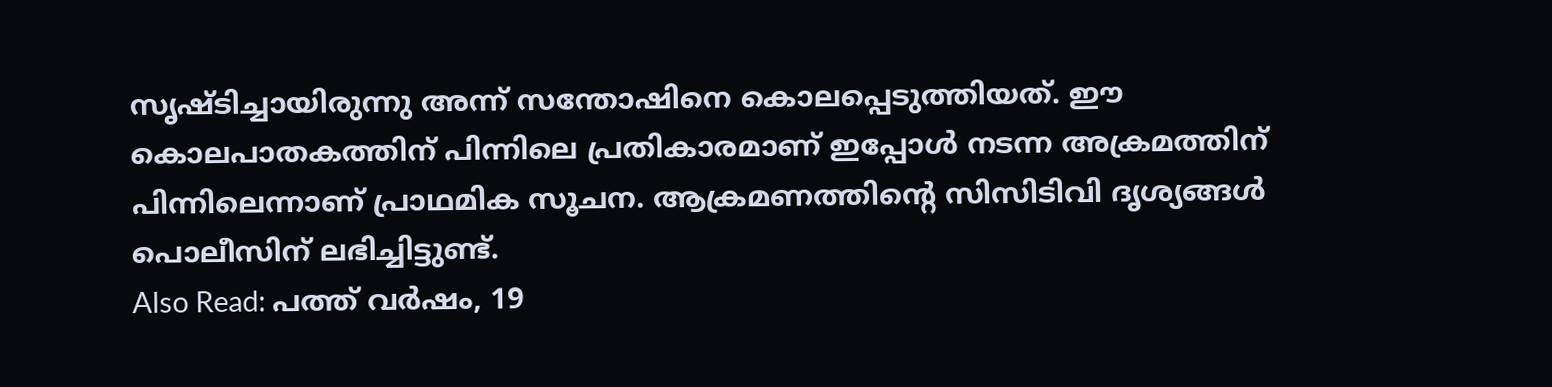സൃഷ്ടിച്ചായിരുന്നു അന്ന് സന്തോഷിനെ കൊലപ്പെടുത്തിയത്. ഈ കൊലപാതകത്തിന് പിന്നിലെ പ്രതികാരമാണ് ഇപ്പോൾ നടന്ന അക്രമത്തിന് പിന്നിലെന്നാണ് പ്രാഥമിക സൂചന. ആക്രമണത്തിന്റെ സിസിടിവി ദൃശ്യങ്ങൾ പൊലീസിന് ലഭിച്ചിട്ടുണ്ട്.
Also Read: പത്ത് വർഷം, 19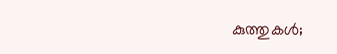കുത്തുകൾ;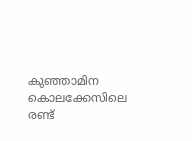കുഞ്ഞാമിന കൊലക്കേസിലെ രണ്ട്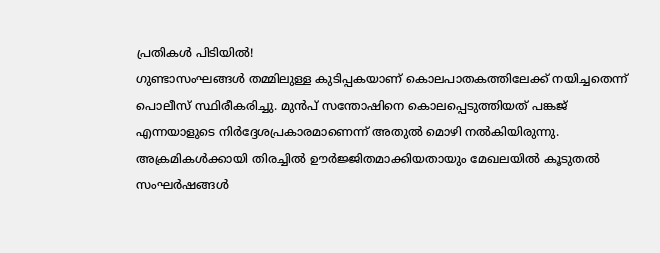പ്രതികൾ പിടിയിൽ!
ഗുണ്ടാസംഘങ്ങൾ തമ്മിലുള്ള കുടിപ്പകയാണ് കൊലപാതകത്തിലേക്ക് നയിച്ചതെന്ന് പൊലീസ് സ്ഥിരീകരിച്ചു. മുൻപ് സന്തോഷിനെ കൊലപ്പെടുത്തിയത് പങ്കജ് എന്നയാളുടെ നിർദ്ദേശപ്രകാരമാണെന്ന് അതുൽ മൊഴി നൽകിയിരുന്നു. അക്രമികൾക്കായി തിരച്ചിൽ ഊർജ്ജിതമാക്കിയതായും മേഖലയിൽ കൂടുതൽ സംഘർഷങ്ങൾ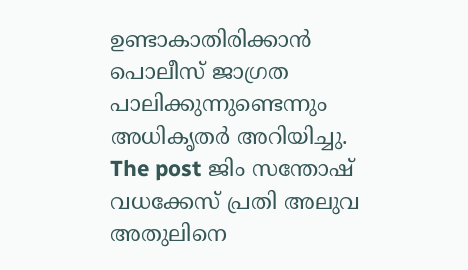ഉണ്ടാകാതിരിക്കാൻ പൊലീസ് ജാഗ്രത പാലിക്കുന്നുണ്ടെന്നും അധികൃതർ അറിയിച്ചു.
The post ജിം സന്തോഷ് വധക്കേസ് പ്രതി അലുവ അതുലിനെ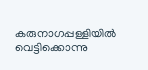കരുനാഗപ്പള്ളിയിൽ വെട്ടിക്കൊന്നു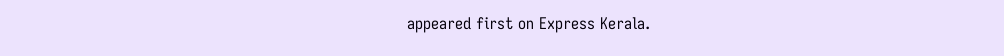appeared first on Express Kerala.